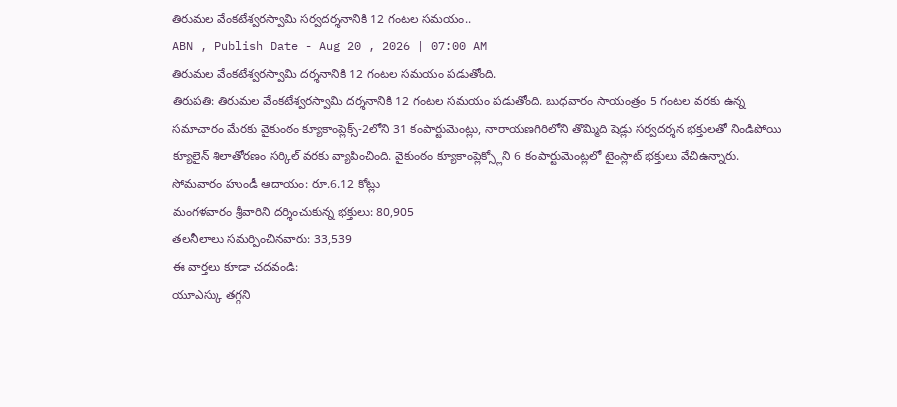తిరుమల వేంకటేశ్వరస్వామి సర్వదర్శనానికి 12 గంటల సమయం..
ABN , Publish Date - Aug 20 , 2026 | 07:00 AM
తిరుమల వేంకటేశ్వరస్వామి దర్శనానికి 12 గంటల సమయం పడుతోంది.
తిరుపతి: తిరుమల వేంకటేశ్వరస్వామి దర్శనానికి 12 గంటల సమయం పడుతోంది. బుధవారం సాయంత్రం 5 గంటల వరకు ఉన్న సమాచారం మేరకు వైకుంఠం క్యూకాంప్లెక్స్-2లోని 31 కంపార్టుమెంట్లు, నారాయణగిరిలోని తొమ్మిది షెడ్లు సర్వదర్శన భక్తులతో నిండిపోయి క్యూలైన్ శిలాతోరణం సర్కిల్ వరకు వ్యాపించింది. వైకుంఠం క్యూకాంప్లెక్స్లోని 6 కంపార్టుమెంట్లలో టైంస్లాట్ భక్తులు వేచిఉన్నారు.
సోమవారం హుండీ ఆదాయం: రూ.6.12 కోట్లు
మంగళవారం శ్రీవారిని దర్శించుకున్న భక్తులు: 80,905
తలనీలాలు సమర్పించినవారు: 33,539
ఈ వార్తలు కూడా చదవండి:
యూఎస్కు తగ్గని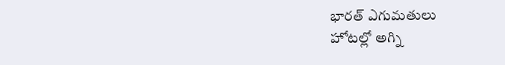భారత్ ఎగుమతులు
హోటల్లో అగ్ని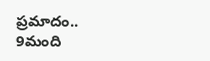ప్రమాదం.. 9మంది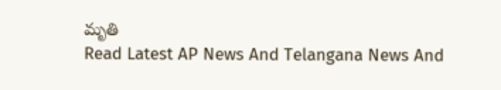మృతి
Read Latest AP News And Telangana News And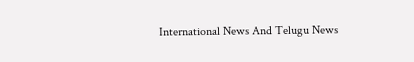International News And Telugu News